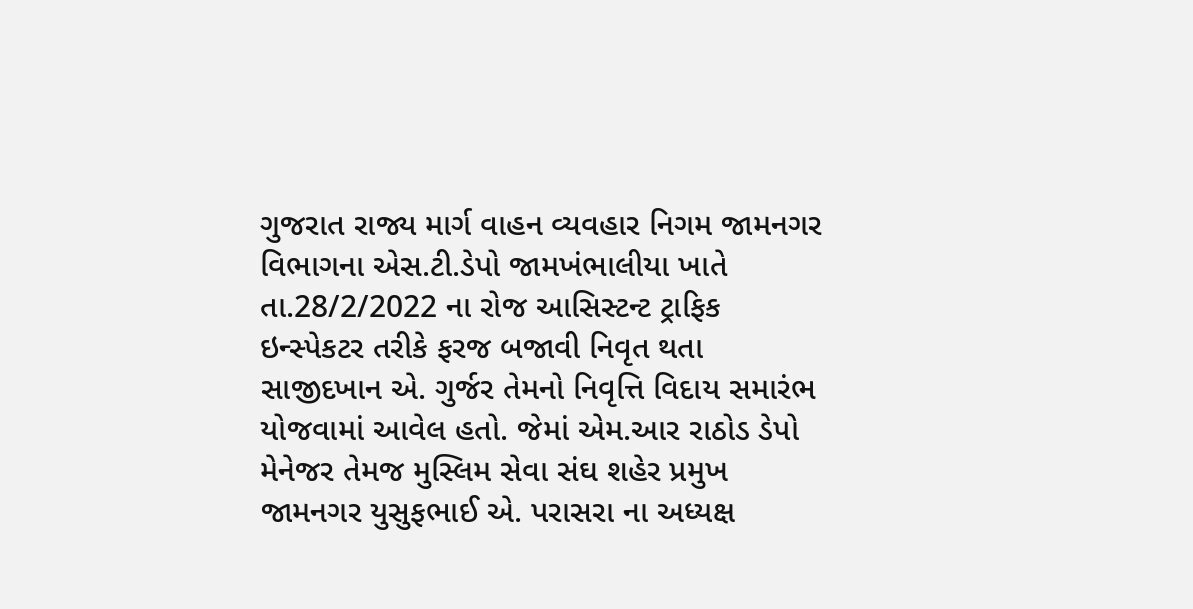ગુજરાત રાજ્ય માર્ગ વાહન વ્યવહાર નિગમ જામનગર વિભાગના એસ.ટી.ડેપો જામખંભાલીયા ખાતે તા.28/2/2022 ના રોજ આસિસ્ટન્ટ ટ્રાફિક ઇન્સ્પેકટર તરીકે ફરજ બજાવી નિવૃત થતા સાજીદખાન એ. ગુર્જર તેમનો નિવૃત્તિ વિદાય સમારંભ યોજવામાં આવેલ હતો. જેમાં એમ.આર રાઠોડ ડેપો મેનેજર તેમજ મુસ્લિમ સેવા સંઘ શહેર પ્રમુખ જામનગર યુસુફભાઈ એ. પરાસરા ના અધ્યક્ષ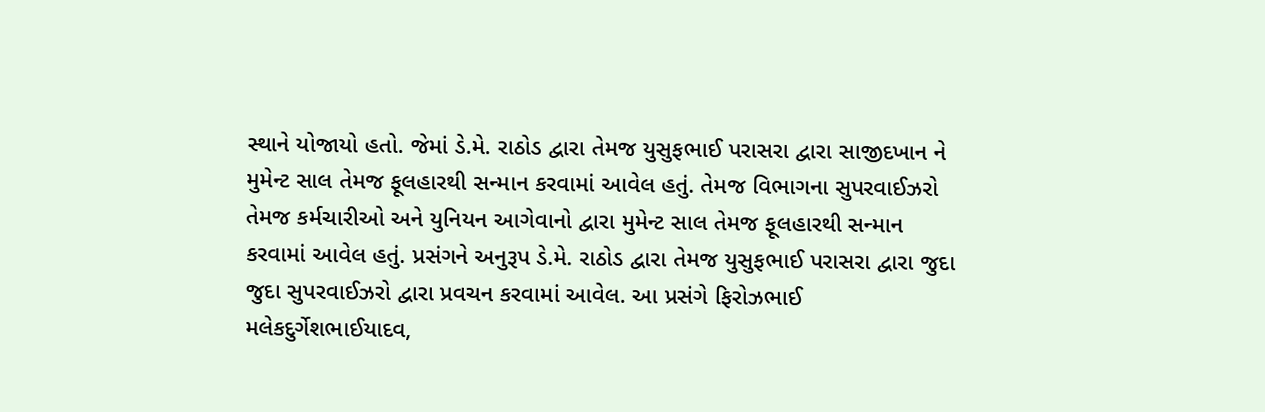સ્થાને યોજાયો હતો. જેમાં ડે.મે. રાઠોડ દ્વારા તેમજ યુસુફભાઈ પરાસરા દ્વારા સાજીદખાન ને મુમેન્ટ સાલ તેમજ ફૂલહારથી સન્માન કરવામાં આવેલ હતું. તેમજ વિભાગના સુપરવાઈઝરો તેમજ કર્મચારીઓ અને યુનિયન આગેવાનો દ્વારા મુમેન્ટ સાલ તેમજ ફૂલહારથી સન્માન કરવામાં આવેલ હતું. પ્રસંગને અનુરૂપ ડે.મે. રાઠોડ દ્વારા તેમજ યુસુફભાઈ પરાસરા દ્વારા જુદા જુદા સુપરવાઈઝરો દ્વારા પ્રવચન કરવામાં આવેલ. આ પ્રસંગે ફિરોઝભાઈ મલેકદુર્ગેશભાઈયાદવ,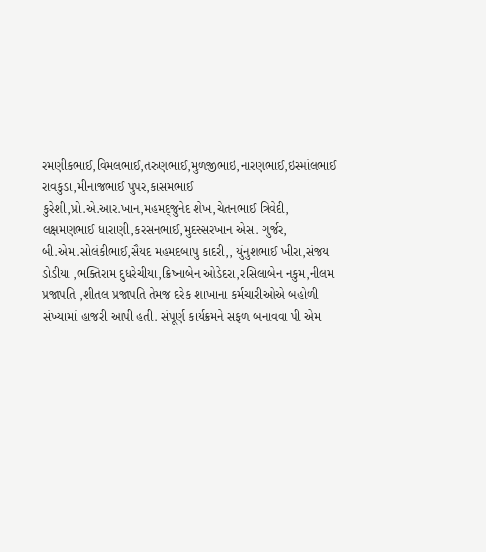રમણીકભાઈ,વિમલભાઈ,તરુણભાઈ,મુળજીભાઇ,નારણભાઈ,ઇસ્માંલભાઈ રાવકુડા,મીનાજભાઈ પુપર,કાસમભાઈ કુરેશી,પ્રો.એ.આર.ખાન,મહમદ્જુનેદ શેખ,ચેતનભાઈ ત્રિવેદી, લક્ષમણભાઈ ધારાણી,કરસનભાઈ,મુદસ્સરખાન એસ. ગુર્જર, બી.એમ.સોલંકીભાઈ,સૈયદ મહમદબાપુ કાદરી,, યુંનુશભાઈ ખીરા,સંજય ડોડીયા ,ભક્તિરામ દુધરેચીયા,ક્રિષ્નાબેન ઓડેદરા,રસિલાબેન નકુમ,નીલમ પ્રજાપતિ ,શીતલ પ્રજાપતિ તેમજ દરેક શાખાના કર્મચારીઓએ બહોળી સંખ્યામાં હાજરી આપી હતી. સંપૂર્ણ કાર્યક્રમને સફળ બનાવવા પી એમ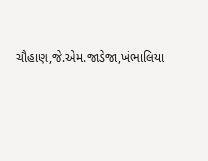ચૌહાણ,જે.એમ.જાડેજા,ખંભાલિયા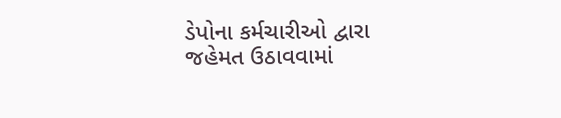ડેપોના કર્મચારીઓ દ્વારા જહેમત ઉઠાવવામાં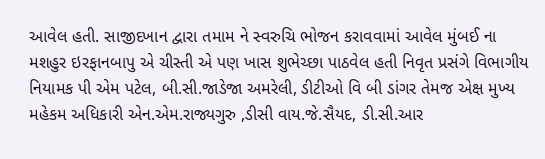આવેલ હતી. સાજીદખાન દ્વારા તમામ ને સ્વરુચિ ભોજન કરાવવામાં આવેલ મુંબઈ ના મશહુર ઇરફાનબાપુ એ ચીસ્તી એ પણ ખાસ શુભેચ્છા પાઠવેલ હતી નિવૃત પ્રસંગે વિભાગીય નિયામક પી એમ પટેલ, બી.સી.જાડેજા અમરેલી, ડીટીઓ વિ બી ડાંગર તેમજ એક્ષ મુખ્ય મહેકમ અધિકારી એન.એમ.રાજ્યગુરુ ,ડીસી વાય.જે.સૈયદ, ડી.સી.આર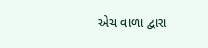એચ વાળા દ્વારા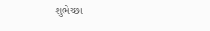શુભેચ્છા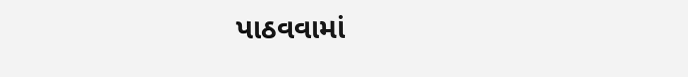પાઠવવામાં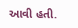આવી હતી.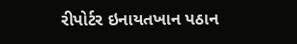રીપોર્ટર ઇનાયતખાન પઠાન